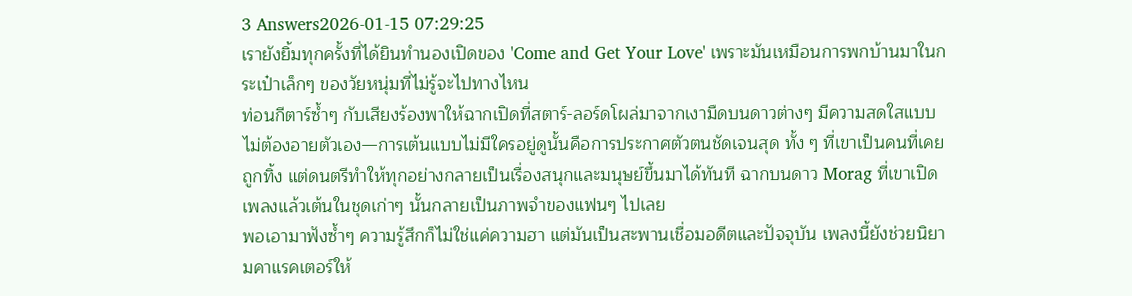3 Answers2026-01-15 07:29:25
เรายังยิ้มทุกครั้งที่ได้ยินทำนองเปิดของ 'Come and Get Your Love' เพราะมันเหมือนการพกบ้านมาในกระเป๋าเล็กๆ ของวัยหนุ่มที่ไม่รู้จะไปทางไหน
ท่อนกีตาร์ซ้ำๆ กับเสียงร้องพาให้ฉากเปิดที่สตาร์-ลอร์ดโผล่มาจากเงามืดบนดาวต่างๆ มีความสดใสแบบไม่ต้องอายตัวเอง—การเต้นแบบไม่มีใครอยู่ดูนั้นคือการประกาศตัวตนชัดเจนสุด ทั้ง ๆ ที่เขาเป็นคนที่เคยถูกทิ้ง แต่ดนตรีทำให้ทุกอย่างกลายเป็นเรื่องสนุกและมนุษย์ขึ้นมาได้ทันที ฉากบนดาว Morag ที่เขาเปิดเพลงแล้วเต้นในชุดเก่าๆ นั้นกลายเป็นภาพจำของแฟนๆ ไปเลย
พอเอามาฟังซ้ำๆ ความรู้สึกก็ไม่ใช่แค่ความฮา แต่มันเป็นสะพานเชื่อมอดีตและปัจจุบัน เพลงนี้ยังช่วยนิยามคาแรคเตอร์ให้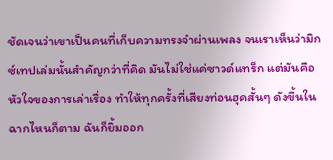ชัดเจนว่าเขาเป็นคนที่เก็บความทรงจำผ่านเพลง จนเราเห็นว่ามิกซ์เทปเล่มนั้นสำคัญกว่าที่คิด มันไม่ใช่แค่ซาวด์แทร็ก แต่มันคือหัวใจของการเล่าเรื่อง ทำให้ทุกครั้งที่เสียงท่อนฮุคสั้นๆ ดังขึ้นในฉากไหนก็ตาม ฉันก็ยิ้มออก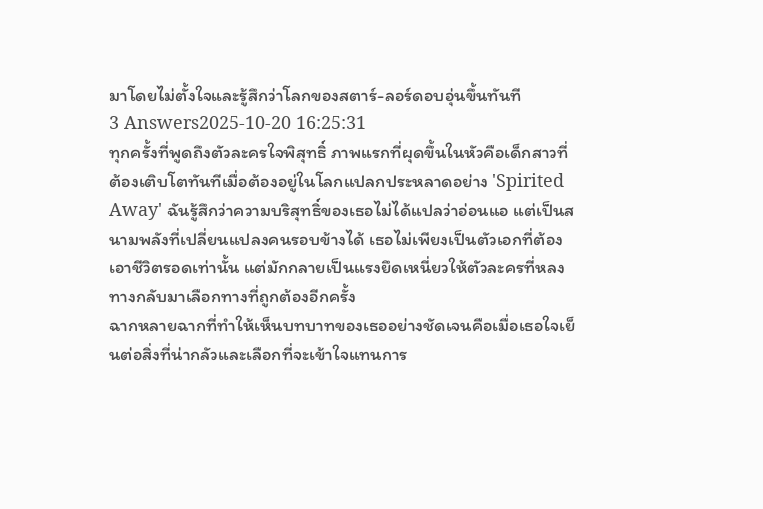มาโดยไม่ตั้งใจและรู้สึกว่าโลกของสตาร์-ลอร์ดอบอุ่นขึ้นทันที
3 Answers2025-10-20 16:25:31
ทุกครั้งที่พูดถึงตัวละครใจพิสุทธิ์ ภาพแรกที่ผุดขึ้นในหัวคือเด็กสาวที่ต้องเติบโตทันทีเมื่อต้องอยู่ในโลกแปลกประหลาดอย่าง 'Spirited Away' ฉันรู้สึกว่าความบริสุทธิ์ของเธอไม่ได้แปลว่าอ่อนแอ แต่เป็นสนามพลังที่เปลี่ยนแปลงคนรอบข้างได้ เธอไม่เพียงเป็นตัวเอกที่ต้องเอาชีวิตรอดเท่านั้น แต่มักกลายเป็นแรงยึดเหนี่ยวให้ตัวละครที่หลงทางกลับมาเลือกทางที่ถูกต้องอีกครั้ง
ฉากหลายฉากที่ทำให้เห็นบทบาทของเธออย่างชัดเจนคือเมื่อเธอใจเย็นต่อสิ่งที่น่ากลัวและเลือกที่จะเข้าใจแทนการ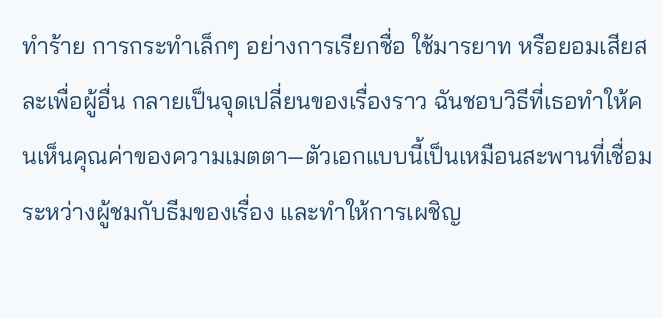ทำร้าย การกระทำเล็กๆ อย่างการเรียกชื่อ ใช้มารยาท หรือยอมเสียสละเพื่อผู้อื่น กลายเป็นจุดเปลี่ยนของเรื่องราว ฉันชอบวิธีที่เธอทำให้คนเห็นคุณค่าของความเมตตา—ตัวเอกแบบนี้เป็นเหมือนสะพานที่เชื่อมระหว่างผู้ชมกับธีมของเรื่อง และทำให้การเผชิญ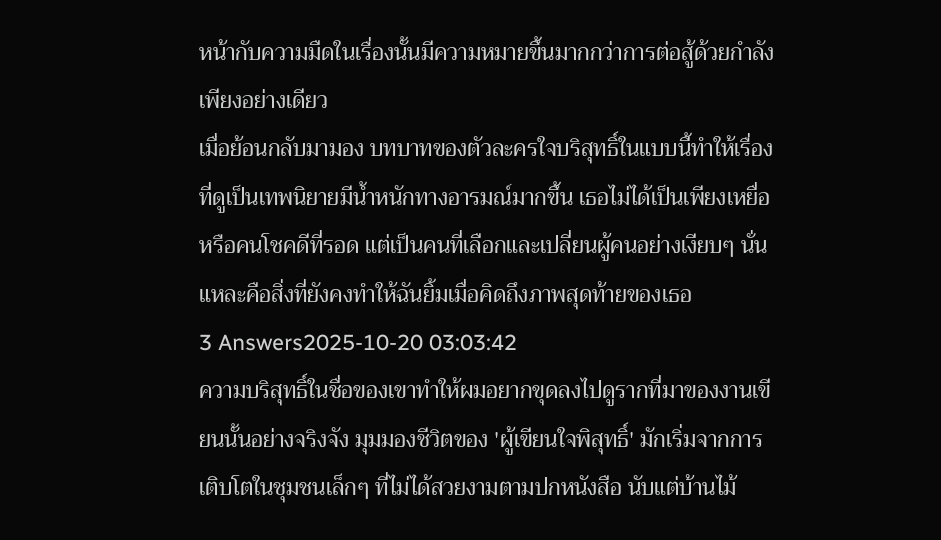หน้ากับความมืดในเรื่องนั้นมีความหมายขึ้นมากกว่าการต่อสู้ด้วยกำลังเพียงอย่างเดียว
เมื่อย้อนกลับมามอง บทบาทของตัวละครใจบริสุทธิ์ในแบบนี้ทำให้เรื่องที่ดูเป็นเทพนิยายมีน้ำหนักทางอารมณ์มากขึ้น เธอไม่ได้เป็นเพียงเหยื่อหรือคนโชคดีที่รอด แต่เป็นคนที่เลือกและเปลี่ยนผู้คนอย่างเงียบๆ นั่นแหละคือสิ่งที่ยังคงทำให้ฉันยิ้มเมื่อคิดถึงภาพสุดท้ายของเธอ
3 Answers2025-10-20 03:03:42
ความบริสุทธิ์ในชื่อของเขาทำให้ผมอยากขุดลงไปดูรากที่มาของงานเขียนนั้นอย่างจริงจัง มุมมองชีวิตของ 'ผู้เขียนใจพิสุทธิ์' มักเริ่มจากการเติบโตในชุมชนเล็กๆ ที่ไม่ได้สวยงามตามปกหนังสือ นับแต่บ้านไม้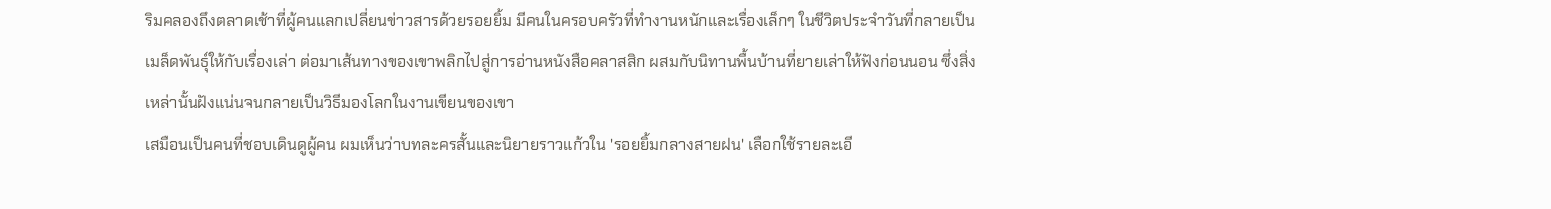ริมคลองถึงตลาดเช้าที่ผู้คนแลกเปลี่ยนข่าวสารด้วยรอยยิ้ม มีคนในครอบครัวที่ทำงานหนักและเรื่องเล็กๆ ในชีวิตประจำวันที่กลายเป็นเมล็ดพันธุ์ให้กับเรื่องเล่า ต่อมาเส้นทางของเขาพลิกไปสู่การอ่านหนังสือคลาสสิก ผสมกับนิทานพื้นบ้านที่ยายเล่าให้ฟังก่อนนอน ซึ่งสิ่งเหล่านั้นฝังแน่นจนกลายเป็นวิธีมองโลกในงานเขียนของเขา
เสมือนเป็นคนที่ชอบเดินดูผู้คน ผมเห็นว่าบทละครสั้นและนิยายราวแก้วใน 'รอยยิ้มกลางสายฝน' เลือกใช้รายละเอี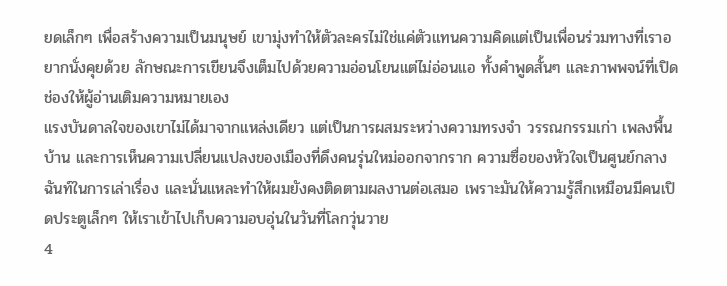ยดเล็กๆ เพื่อสร้างความเป็นมนุษย์ เขามุ่งทำให้ตัวละครไม่ใช่แค่ตัวแทนความคิดแต่เป็นเพื่อนร่วมทางที่เราอยากนั่งคุยด้วย ลักษณะการเขียนจึงเต็มไปด้วยความอ่อนโยนแต่ไม่อ่อนแอ ทั้งคำพูดสั้นๆ และภาพพจน์ที่เปิดช่องให้ผู้อ่านเติมความหมายเอง
แรงบันดาลใจของเขาไม่ได้มาจากแหล่งเดียว แต่เป็นการผสมระหว่างความทรงจำ วรรณกรรมเก่า เพลงพื้นบ้าน และการเห็นความเปลี่ยนแปลงของเมืองที่ดึงคนรุ่นใหม่ออกจากราก ความซื่อของหัวใจเป็นศูนย์กลางฉันท์ในการเล่าเรื่อง และนั่นแหละทำให้ผมยังคงติดตามผลงานต่อเสมอ เพราะมันให้ความรู้สึกเหมือนมีคนเปิดประตูเล็กๆ ให้เราเข้าไปเก็บความอบอุ่นในวันที่โลกวุ่นวาย
4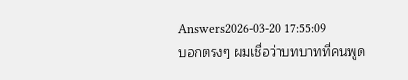Answers2026-03-20 17:55:09
บอกตรงๆ ผมเชื่อว่าบทบาทที่คนพูด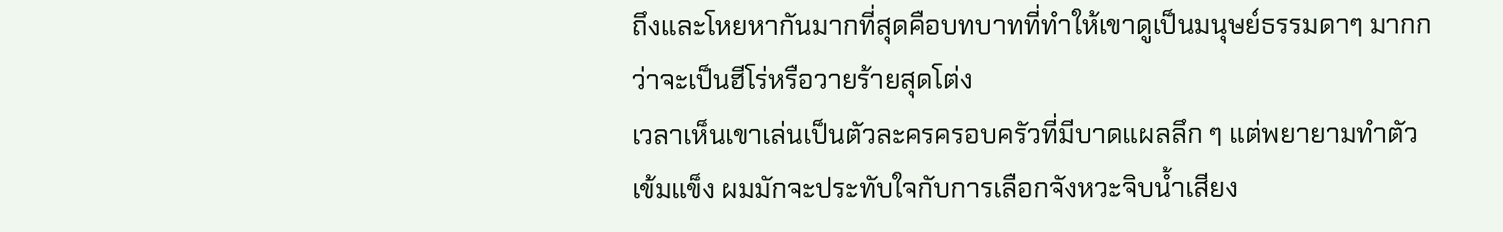ถึงและโหยหากันมากที่สุดคือบทบาทที่ทำให้เขาดูเป็นมนุษย์ธรรมดาๆ มากกว่าจะเป็นฮีโร่หรือวายร้ายสุดโต่ง
เวลาเห็นเขาเล่นเป็นตัวละครครอบครัวที่มีบาดแผลลึก ๆ แต่พยายามทำตัวเข้มแข็ง ผมมักจะประทับใจกับการเลือกจังหวะจิบน้ำเสียง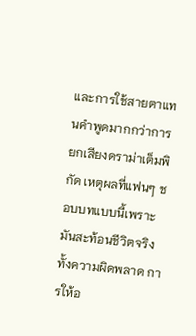และการใช้สายตาแทนคำพูดมากกว่าการยกเสียงดราม่าเต็มพิกัด เหตุผลที่แฟนๆ ชอบบทแบบนี้เพราะมันสะท้อนชีวิตจริง ทั้งความผิดพลาด การให้อ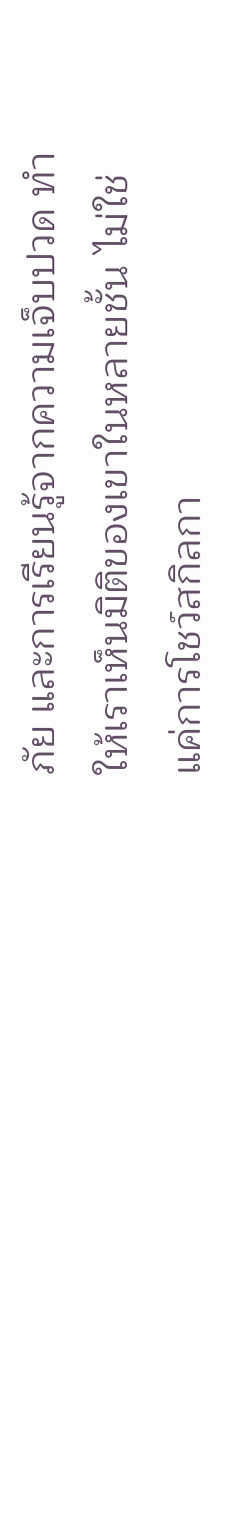ภัย และการเรียนรู้จากความเจ็บปวด ทำให้เราเห็นมิติของเขาในหลายชั้น ไม่ใช่แค่การโชว์สกิลกา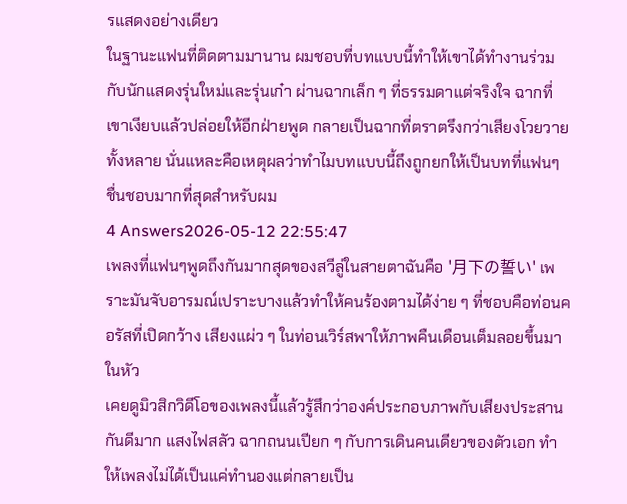รแสดงอย่างเดียว
ในฐานะแฟนที่ติดตามมานาน ผมชอบที่บทแบบนี้ทำให้เขาได้ทำงานร่วมกับนักแสดงรุ่นใหม่และรุ่นเก๋า ผ่านฉากเล็ก ๆ ที่ธรรมดาแต่จริงใจ ฉากที่เขาเงียบแล้วปล่อยให้อีกฝ่ายพูด กลายเป็นฉากที่ตราตรึงกว่าเสียงโวยวายทั้งหลาย นั่นแหละคือเหตุผลว่าทำไมบทแบบนี้ถึงถูกยกให้เป็นบทที่แฟนๆ ชื่นชอบมากที่สุดสำหรับผม
4 Answers2026-05-12 22:55:47
เพลงที่แฟนๆพูดถึงกันมากสุดของสวีลู่ในสายตาฉันคือ '月下の誓い' เพราะมันจับอารมณ์เปราะบางแล้วทำให้คนร้องตามได้ง่าย ๆ ที่ชอบคือท่อนคอรัสที่เปิดกว้าง เสียงแผ่ว ๆ ในท่อนเวิร์สพาให้ภาพคืนเดือนเต็มลอยขึ้นมาในหัว
เคยดูมิวสิกวิดีโอของเพลงนี้แล้วรู้สึกว่าองค์ประกอบภาพกับเสียงประสานกันดีมาก แสงไฟสลัว ฉากถนนเปียก ๆ กับการเดินคนเดียวของตัวเอก ทำให้เพลงไม่ได้เป็นแค่ทำนองแต่กลายเป็น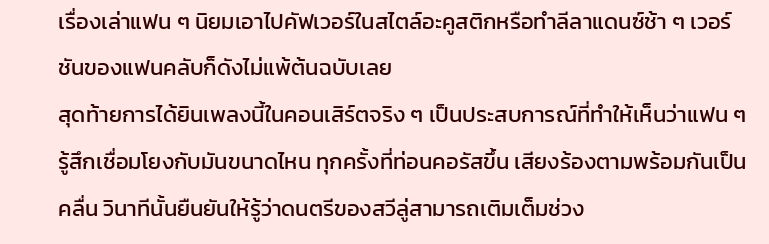เรื่องเล่าแฟน ๆ นิยมเอาไปคัฟเวอร์ในสไตล์อะคูสติกหรือทำลีลาแดนซ์ช้า ๆ เวอร์ชันของแฟนคลับก็ดังไม่แพ้ต้นฉบับเลย
สุดท้ายการได้ยินเพลงนี้ในคอนเสิร์ตจริง ๆ เป็นประสบการณ์ที่ทำให้เห็นว่าแฟน ๆ รู้สึกเชื่อมโยงกับมันขนาดไหน ทุกครั้งที่ท่อนคอรัสขึ้น เสียงร้องตามพร้อมกันเป็นคลื่น วินาทีนั้นยืนยันให้รู้ว่าดนตรีของสวีลู่สามารถเติมเต็มช่วง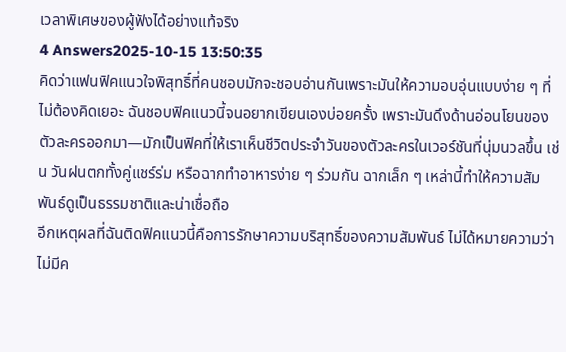เวลาพิเศษของผู้ฟังได้อย่างแท้จริง
4 Answers2025-10-15 13:50:35
คิดว่าแฟนฟิคแนวใจพิสุทธิ์ที่คนชอบมักจะชอบอ่านกันเพราะมันให้ความอบอุ่นแบบง่าย ๆ ที่ไม่ต้องคิดเยอะ ฉันชอบฟิคแนวนี้จนอยากเขียนเองบ่อยครั้ง เพราะมันดึงด้านอ่อนโยนของตัวละครออกมา—มักเป็นฟิคที่ให้เราเห็นชีวิตประจำวันของตัวละครในเวอร์ชันที่นุ่มนวลขึ้น เช่น วันฝนตกทั้งคู่แชร์ร่ม หรือฉากทำอาหารง่าย ๆ ร่วมกัน ฉากเล็ก ๆ เหล่านี้ทำให้ความสัมพันธ์ดูเป็นธรรมชาติและน่าเชื่อถือ
อีกเหตุผลที่ฉันติดฟิคแนวนี้คือการรักษาความบริสุทธิ์ของความสัมพันธ์ ไม่ได้หมายความว่าไม่มีค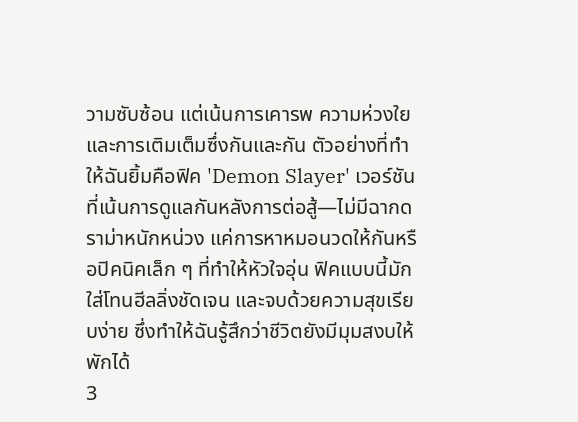วามซับซ้อน แต่เน้นการเคารพ ความห่วงใย และการเติมเต็มซึ่งกันและกัน ตัวอย่างที่ทำให้ฉันยิ้มคือฟิค 'Demon Slayer' เวอร์ชันที่เน้นการดูแลกันหลังการต่อสู้—ไม่มีฉากดราม่าหนักหน่วง แค่การหาหมอนวดให้กันหรือปิคนิคเล็ก ๆ ที่ทำให้หัวใจอุ่น ฟิคแบบนี้มักใส่โทนฮีลลิ่งชัดเจน และจบด้วยความสุขเรียบง่าย ซึ่งทำให้ฉันรู้สึกว่าชีวิตยังมีมุมสงบให้พักได้
3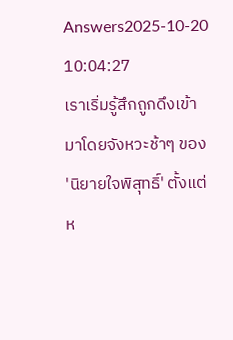Answers2025-10-20 10:04:27
เราเริ่มรู้สึกถูกดึงเข้ามาโดยจังหวะช้าๆ ของ 'นิยายใจพิสุทธิ์' ตั้งแต่ห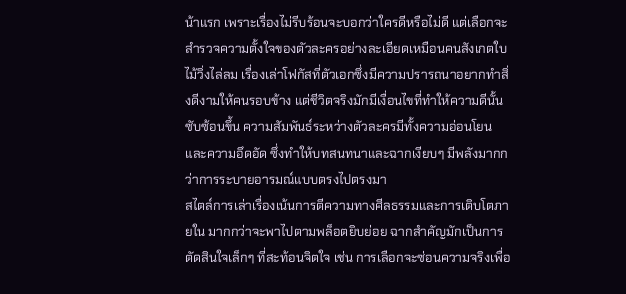น้าแรก เพราะเรื่องไม่รีบร้อนจะบอกว่าใครดีหรือไม่ดี แต่เลือกจะสำรวจความตั้งใจของตัวละครอย่างละเอียดเหมือนคนสังเกตใบไม้วิ่งไล่ลม เรื่องเล่าโฟกัสที่ตัวเอกซึ่งมีความปรารถนาอยากทำสิ่งดีงามให้คนรอบข้าง แต่ชีวิตจริงมักมีเงื่อนไขที่ทำให้ความดีนั้นซับซ้อนขึ้น ความสัมพันธ์ระหว่างตัวละครมีทั้งความอ่อนโยนและความอึดอัด ซึ่งทำให้บทสนทนาและฉากเงียบๆ มีพลังมากกว่าการระบายอารมณ์แบบตรงไปตรงมา
สไตล์การเล่าเรื่องเน้นการตีความทางศีลธรรมและการเติบโตภายใน มากกว่าจะพาไปตามพล็อตยิบย่อย ฉากสำคัญมักเป็นการตัดสินใจเล็กๆ ที่สะท้อนจิตใจ เช่น การเลือกจะซ่อนความจริงเพื่อ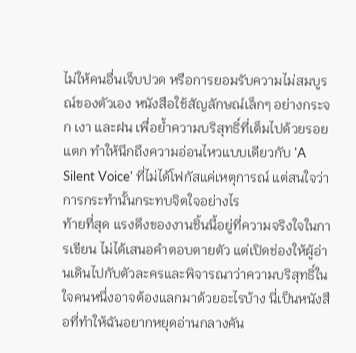ไม่ให้คนอื่นเจ็บปวด หรือการยอมรับความไม่สมบูรณ์ของตัวเอง หนังสือใช้สัญลักษณ์เล็กๆ อย่างกระจก เงา และฝน เพื่อย้ำความบริสุทธิ์ที่เต็มไปด้วยรอยแตก ทำให้นึกถึงความอ่อนไหวแบบเดียวกับ 'A Silent Voice' ที่ไม่ได้โฟกัสแค่เหตุการณ์ แต่สนใจว่าการกระทำนั้นกระทบจิตใจอย่างไร
ท้ายที่สุด แรงดึงของงานชิ้นนี้อยู่ที่ความจริงใจในการเขียน ไม่ได้เสนอคำตอบตายตัว แต่เปิดช่องให้ผู้อ่านเดินไปกับตัวละครและพิจารณาว่าความบริสุทธิ์ในใจคนหนึ่งอาจต้องแลกมาด้วยอะไรบ้าง นี่เป็นหนังสือที่ทำให้ฉันอยากหยุดอ่านกลางคัน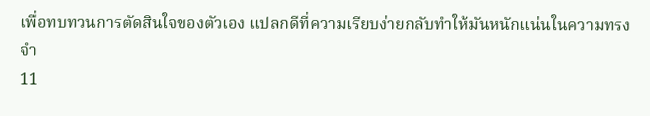เพื่อทบทวนการตัดสินใจของตัวเอง แปลกดีที่ความเรียบง่ายกลับทำให้มันหนักแน่นในความทรงจำ
11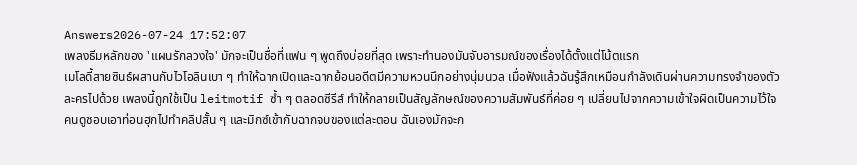Answers2026-07-24 17:52:07
เพลงธีมหลักของ 'แผนรักลวงใจ' มักจะเป็นชื่อที่แฟน ๆ พูดถึงบ่อยที่สุด เพราะทำนองมันจับอารมณ์ของเรื่องได้ตั้งแต่โน้ตแรก
เมโลดี้สายซินธ์ผสานกับไวโอลินเบา ๆ ทำให้ฉากเปิดและฉากย้อนอดีตมีความหวนนึกอย่างนุ่มนวล เมื่อฟังแล้วฉันรู้สึกเหมือนกำลังเดินผ่านความทรงจำของตัวละครไปด้วย เพลงนี้ถูกใช้เป็น leitmotif ซ้ำ ๆ ตลอดซีรีส์ ทำให้กลายเป็นสัญลักษณ์ของความสัมพันธ์ที่ค่อย ๆ เปลี่ยนไปจากความเข้าใจผิดเป็นความไว้ใจ
คนดูชอบเอาท่อนฮุกไปทำคลิปสั้น ๆ และมิกซ์เข้ากับฉากจบของแต่ละตอน ฉันเองมักจะก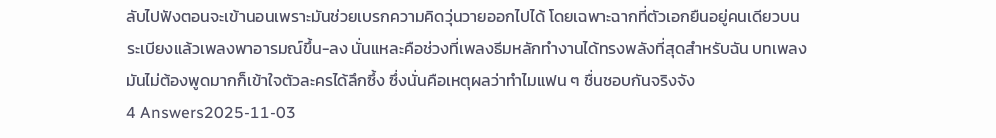ลับไปฟังตอนจะเข้านอนเพราะมันช่วยเบรกความคิดวุ่นวายออกไปได้ โดยเฉพาะฉากที่ตัวเอกยืนอยู่คนเดียวบนระเบียงแล้วเพลงพาอารมณ์ขึ้น-ลง นั่นแหละคือช่วงที่เพลงธีมหลักทำงานได้ทรงพลังที่สุดสำหรับฉัน บทเพลงมันไม่ต้องพูดมากก็เข้าใจตัวละครได้ลึกซึ้ง ซึ่งนั่นคือเหตุผลว่าทำไมแฟน ๆ ชื่นชอบกันจริงจัง
4 Answers2025-11-03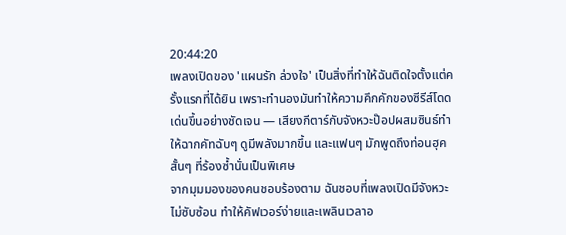20:44:20
เพลงเปิดของ 'แผนรัก ล่วงใจ' เป็นสิ่งที่ทำให้ฉันติดใจตั้งแต่ครั้งแรกที่ได้ยิน เพราะทำนองมันทำให้ความคึกคักของซีรีส์โดดเด่นขึ้นอย่างชัดเจน — เสียงกีตาร์กับจังหวะป๊อปผสมซินธ์ทำให้ฉากคัทฉับๆ ดูมีพลังมากขึ้น และแฟนๆ มักพูดถึงท่อนฮุคสั้นๆ ที่ร้องซ้ำนั่นเป็นพิเศษ
จากมุมมองของคนชอบร้องตาม ฉันชอบที่เพลงเปิดมีจังหวะไม่ซับซ้อน ทำให้คัฟเวอร์ง่ายและเพลินเวลาอ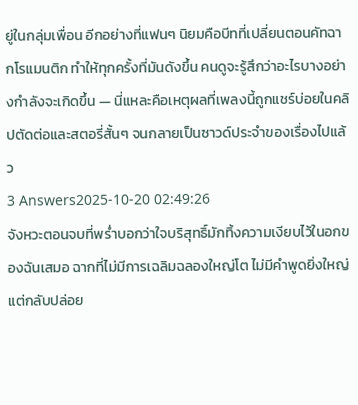ยู่ในกลุ่มเพื่อน อีกอย่างที่แฟนๆ นิยมคือบีทที่เปลี่ยนตอนคัทฉากโรแมนติก ทำให้ทุกครั้งที่มันดังขึ้น คนดูจะรู้สึกว่าอะไรบางอย่างกำลังจะเกิดขึ้น — นี่แหละคือเหตุผลที่เพลงนี้ถูกแชร์บ่อยในคลิปตัดต่อและสตอรี่สั้นๆ จนกลายเป็นซาวด์ประจำของเรื่องไปแล้ว
3 Answers2025-10-20 02:49:26
จังหวะตอนจบที่พร่ำบอกว่าใจบริสุทธิ์มักทิ้งความเงียบไว้ในอกของฉันเสมอ ฉากที่ไม่มีการเฉลิมฉลองใหญ่โต ไม่มีคำพูดยิ่งใหญ่ แต่กลับปล่อย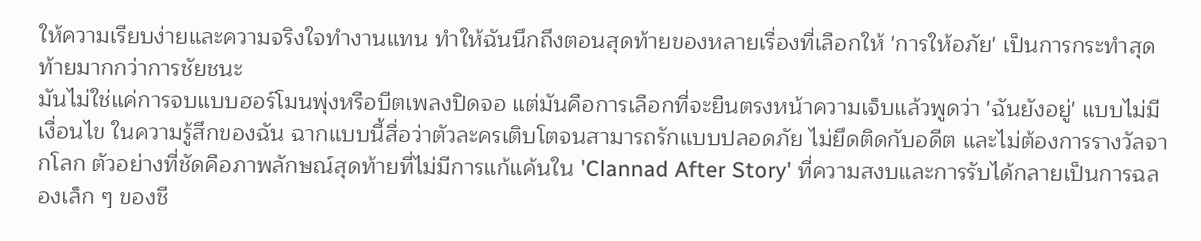ให้ความเรียบง่ายและความจริงใจทำงานแทน ทำให้ฉันนึกถึงตอนสุดท้ายของหลายเรื่องที่เลือกให้ 'การให้อภัย' เป็นการกระทำสุดท้ายมากกว่าการชัยชนะ
มันไม่ใช่แค่การจบแบบฮอร์โมนพุ่งหรือบีตเพลงปิดจอ แต่มันคือการเลือกที่จะยืนตรงหน้าความเจ็บแล้วพูดว่า 'ฉันยังอยู่' แบบไม่มีเงื่อนไข ในความรู้สึกของฉัน ฉากแบบนี้สื่อว่าตัวละครเติบโตจนสามารถรักแบบปลอดภัย ไม่ยึดติดกับอดีต และไม่ต้องการรางวัลจากโลก ตัวอย่างที่ชัดคือภาพลักษณ์สุดท้ายที่ไม่มีการแก้แค้นใน 'Clannad After Story' ที่ความสงบและการรับได้กลายเป็นการฉลองเล็ก ๆ ของชี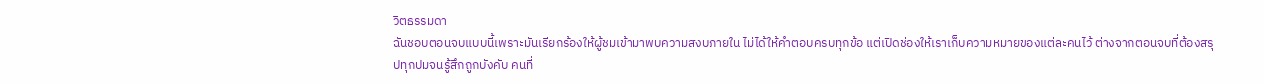วิตธรรมดา
ฉันชอบตอนจบแบบนี้เพราะมันเรียกร้องให้ผู้ชมเข้ามาพบความสงบภายใน ไม่ได้ให้คำตอบครบทุกข้อ แต่เปิดช่องให้เราเก็บความหมายของแต่ละคนไว้ ต่างจากตอนจบที่ต้องสรุปทุกปมจนรู้สึกถูกบังคับ คนที่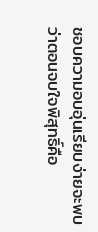ชอบความอบอุ่นเรียบง่ายจะพบว่าตอนจบใจพิสุทธิ์คือ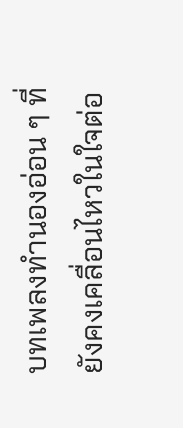บทเพลงทำนองอ่อน ๆ ที่ยังคงเคลื่อนไหวในใจต่อ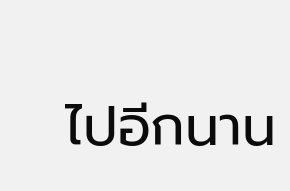ไปอีกนาน